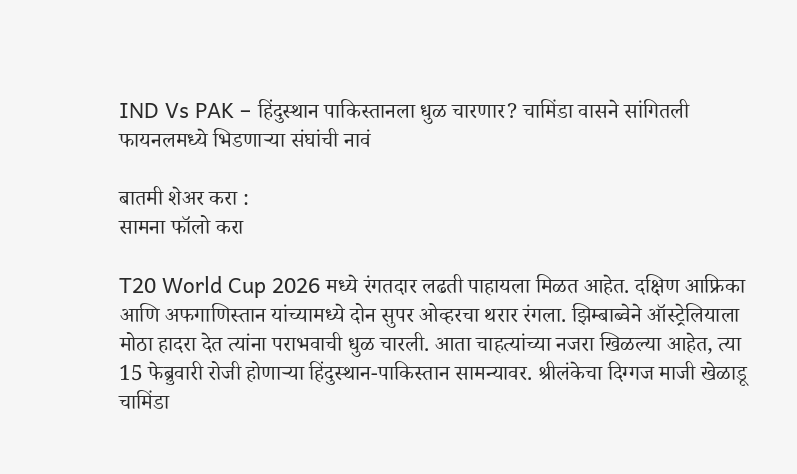IND Vs PAK – हिंदुस्थान पाकिस्तानला धुळ चारणार? चामिंडा वासने सांगितली फायनलमध्ये भिडणाऱ्या संघांची नावं

बातमी शेअर करा :
सामना फॉलो करा

T20 World Cup 2026 मध्ये रंगतदार लढती पाहायला मिळत आहेत. दक्षिण आफ्रिका आणि अफगाणिस्तान यांच्यामध्ये दोन सुपर ओव्हरचा थरार रंगला. झिम्बाब्वेने ऑस्ट्रेलियाला मोठा हादरा देत त्यांना पराभवाची धुळ चारली. आता चाहत्यांच्या नजरा खिळल्या आहेत, त्या 15 फेब्रुवारी रोजी होणाऱ्या हिंदुस्थान-पाकिस्तान सामन्यावर. श्रीलंकेचा दिग्गज माजी खेळाडू चामिंडा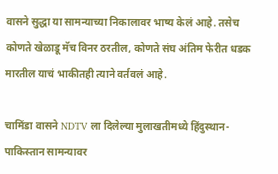वासने सुद्धा या सामन्याच्या निकालावर भाष्य केलं आहे. तसेच कोणते खेळाडू मॅच विनर ठरतील, कोणते संघ अंतिम फेरीत धडक मारतील याचं भाकीतही त्याने वर्तवलं आहे.

चामिंडा वासने NDTV ला दिलेल्या मुलाखतीमध्ये हिंदुस्थान-पाकिस्तान सामन्यावर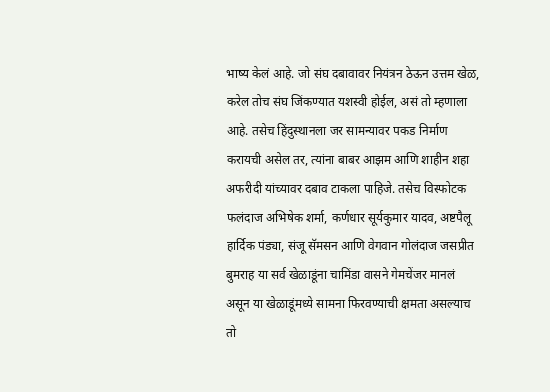भाष्य केलं आहे. जो संघ दबावावर नियंत्रन ठेऊन उत्तम खेळ, करेल तोच संघ जिंकण्यात यशस्वी होईल, असं तो म्हणाला आहे. तसेच हिंदुस्थानला जर सामन्यावर पकड निर्माण करायची असेल तर, त्यांना बाबर आझम आणि शाहीन शहा अफरीदी यांच्यावर दबाव टाकला पाहिजे. तसेच विस्फोटक फलंदाज अभिषेक शर्मा, कर्णधार सूर्यकुमार यादव, अष्टपैलू हार्दिक पंड्या, संजू सॅमसन आणि वेगवान गोलंदाज जसप्रीत बुमराह या सर्व खेळाडूंना चामिंडा वासने गेमचेंजर मानलं असून या खेळाडूंमध्ये सामना फिरवण्याची क्षमता असल्याच तो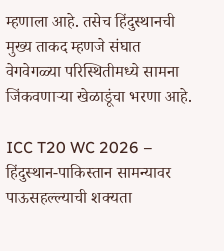म्हणाला आहे. तसेच हिंदुस्थानची मुख्य ताकद म्हणजे संघात वेगवेगळ्या परिस्थितीमध्ये सामना जिंकवणाऱ्या खेळाडूंचा भरणा आहे.

ICC T20 WC 2026 – हिंदुस्थान-पाकिस्तान सामन्यावर पाऊसहल्ल्याची शक्यता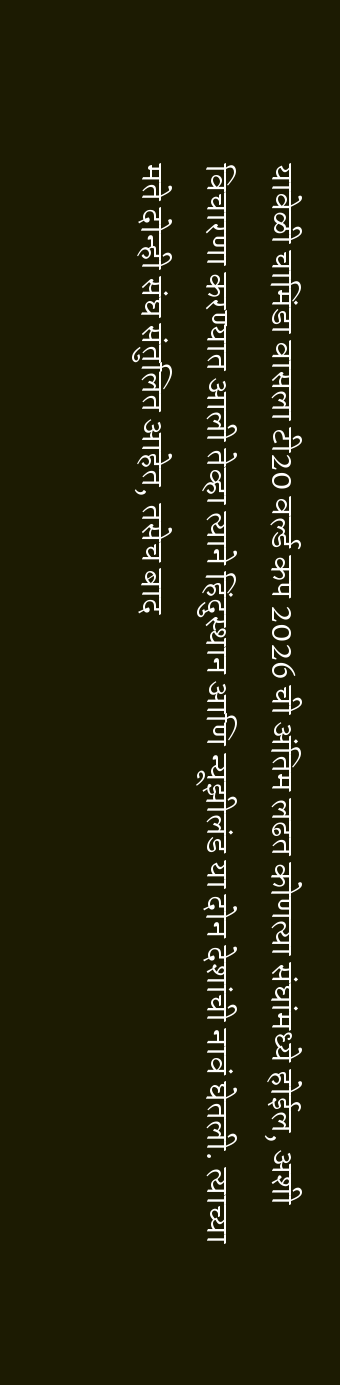यावेळी चामिंडा वासला टी20 वर्ल्ड कप 2026 ची अंतिम लढत कोणत्या संघांमध्ये होईल, अशी विचारणा करण्यात आली तेव्हा त्याने हिंदुस्थान आणि न्यूझीलंड या दोन देशांची नावं घेतली. त्याच्या मते दोन्ही संघ संतुलित आहेत, तसेच बाद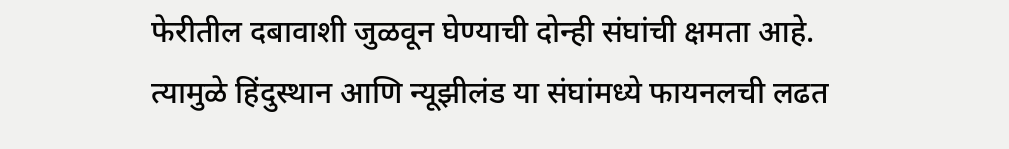फेरीतील दबावाशी जुळवून घेण्याची दोन्ही संघांची क्षमता आहे. त्यामुळे हिंदुस्थान आणि न्यूझीलंड या संघांमध्ये फायनलची लढत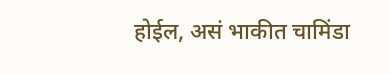होईल, असं भाकीत चामिंडा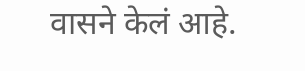वासने केलं आहे.